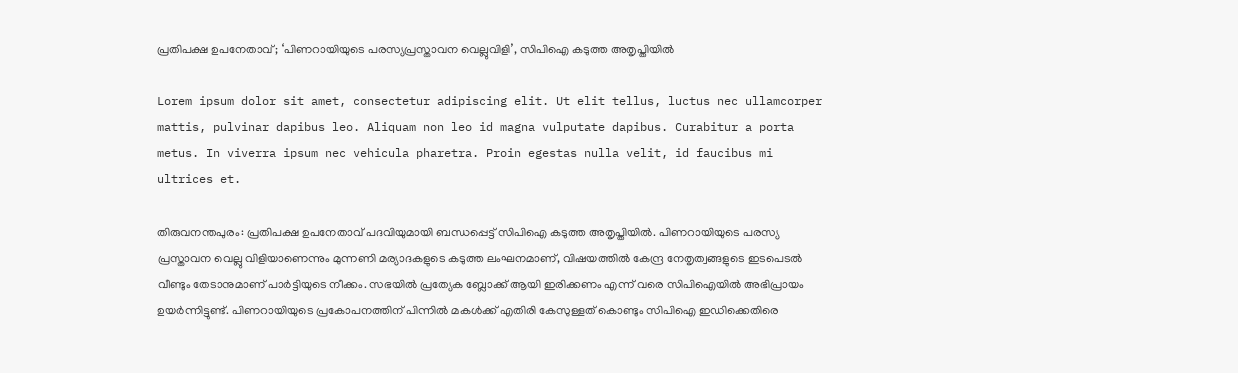പ്രതിപക്ഷ ഉപനേതാവ് ; ‘പിണറായിയുടെ പരസ്യപ്രസ്താവന വെല്ലുവിളി’, സിപിഐ കടുത്ത അതൃപ്തിയിൽ

Lorem ipsum dolor sit amet, consectetur adipiscing elit. Ut elit tellus, luctus nec ullamcorper mattis, pulvinar dapibus leo. Aliquam non leo id magna vulputate dapibus. Curabitur a porta metus. In viverra ipsum nec vehicula pharetra. Proin egestas nulla velit, id faucibus mi ultrices et.

തിരുവനന്തപുരം: പ്രതിപക്ഷ ഉപനേതാവ് പദവിയുമായി ബന്ധപ്പെട്ട് സിപിഐ കടുത്ത അതൃപ്തിയിൽ. പിണറായിയുടെ പരസ്യ പ്രസ്താവന വെല്ലു വിളിയാണെന്നും മുന്നണി മര്യാദകളുടെ കടുത്ത ലംഘനമാണ്, വിഷയത്തില്‍ കേന്ദ്ര നേതൃത്വങ്ങളുടെ ഇടപെടൽ വീണ്ടും തേടാനുമാണ് പാർട്ടിയുടെ നീക്കം. സഭയിൽ പ്രത്യേക ബ്ലോക്ക് ആയി ഇരിക്കണം എന്ന് വരെ സിപിഐയിൽ അഭിപ്രായം ഉയർന്നിട്ടുണ്ട്. പിണറായിയുടെ പ്രകോപനത്തിന് പിന്നിൽ മകൾക്ക് എതിരി കേസുള്ളത് കൊണ്ടും സിപിഐ ഇഡിക്കെതിരെ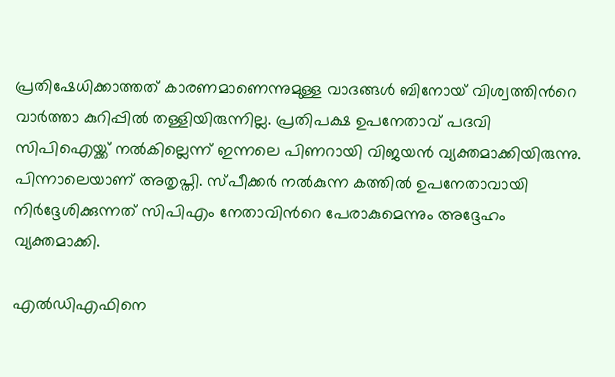പ്രതിഷേധിക്കാത്തത് കാരണമാണെന്നുമുള്ള വാദങ്ങൾ ബിനോയ് വിശ്വത്തിന്‍റെ വാർത്താ കുറിപ്പിൽ തള്ളിയിരുന്നില്ല. പ്രതിപക്ഷ ഉപനേതാവ് പദവി സിപിഐയ്ക്ക് നൽകില്ലെന്ന് ഇന്നലെ പിണറായി വിജയൻ വ്യക്തമാക്കിയിരുന്നു. പിന്നാലെയാണ് അതൃപ്തി. സ്പീക്കര്‍ നൽകുന്ന കത്തിൽ ഉപനേതാവായി നിര്‍ദ്ദേശിക്കുന്നത് സിപിഎം നേതാവിന്‍റെ പേരാകുമെന്നും അദ്ദേഹം വ്യക്തമാക്കി.

എൽഡിഎഫിനെ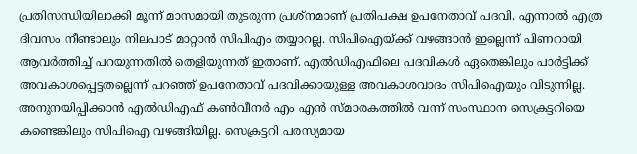പ്രതിസന്ധിയിലാക്കി മൂന്ന് മാസമായി തുടരുന്ന പ്രശ്നമാണ് പ്രതിപക്ഷ ഉപനേതാവ് പദവി. എന്നാൽ എത്ര ദിവസം നീണ്ടാലും നിലപാട് മാറ്റാൻ സിപിഎം തയ്യാറല്ല. സിപിഐയ്ക്ക് വഴങ്ങാൻ ഇല്ലെന്ന് പിണറായി ആവര്‍ത്തിച്ച് പറയുന്നതിൽ തെളിയുന്നത് ഇതാണ്. എൽഡിഎഫിലെ പദവികള്‍ ഏതെങ്കിലും പാര്‍ട്ടിക്ക് അവകാശപ്പെട്ടതല്ലെന്ന് പറഞ്ഞ് ഉപനേതാവ് പദവിക്കായുള്ള അവകാശവാദം സിപിഐയും വിടുന്നില്ല. അനുനയിപ്പിക്കാൻ എൽഡിഎഫ് കണ്‍വീനര്‍ എം എൻ സ്മാരകത്തിൽ വന്ന് സംസ്ഥാന സെക്രട്ടറിയെ കണ്ടെങ്കിലും സിപിഐ വഴങ്ങിയില്ല. സെക്രട്ടറി പരസ്യമായ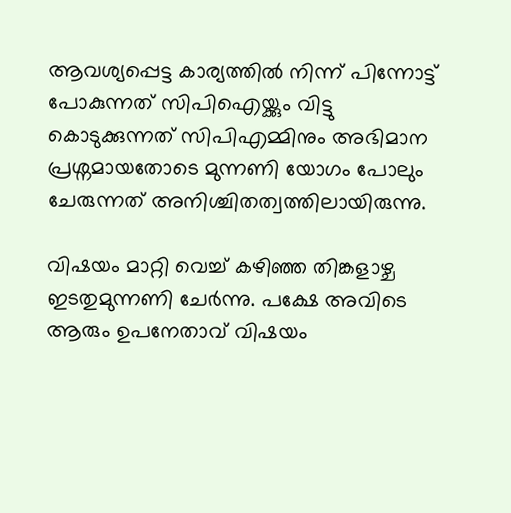ആവശ്യപ്പെട്ട കാര്യത്തിൽ നിന്ന് പിന്നോട്ട് പോകുന്നത് സിപിഐയ്ക്കും വിട്ടു കൊടുക്കുന്നത് സിപിഎമ്മിനും അഭിമാന പ്രശ്നമായതോടെ മുന്നണി യോഗം പോലും ചേരുന്നത് അനിശ്ചിതത്വത്തിലായിരുന്നു.

വിഷയം മാറ്റി വെച്ച് കഴിഞ്ഞ തിങ്കളാഴ്ച ഇടതുമുന്നണി ചേര്‍ന്നു. പക്ഷേ അവിടെ ആരും ഉപനേതാവ് വിഷയം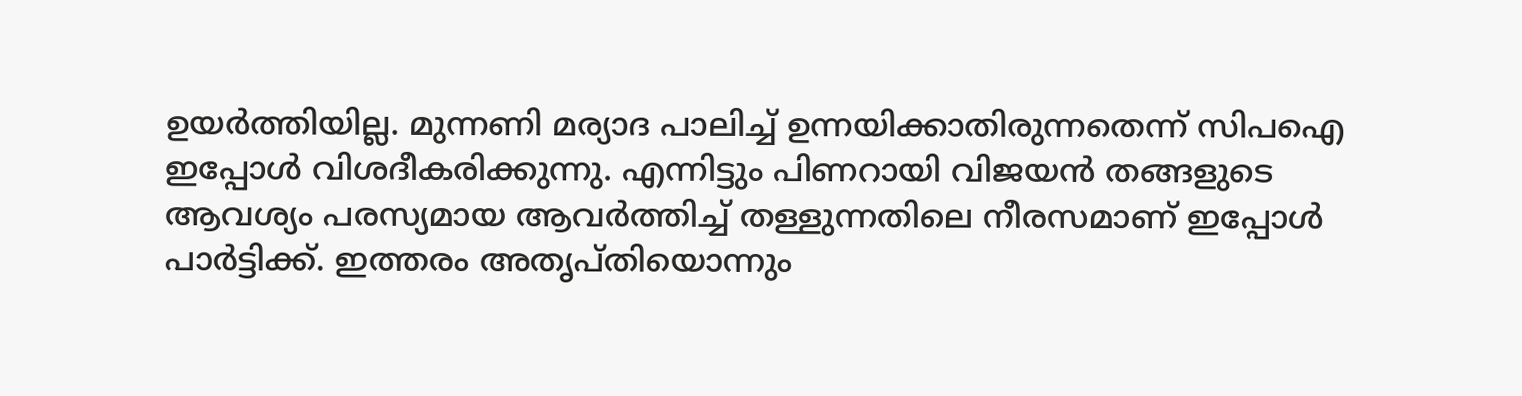ഉയര്‍ത്തിയില്ല. മുന്നണി മര്യാദ പാലിച്ച് ഉന്നയിക്കാതിരുന്നതെന്ന് സിപഐ ഇപ്പോള്‍ വിശദീകരിക്കുന്നു. എന്നിട്ടും പിണറായി വിജയന്‍ തങ്ങളുടെ ആവശ്യം പരസ്യമായ ആവര്‍ത്തിച്ച് തള്ളുന്നതിലെ നീരസമാണ് ഇപ്പോള്‍ പാര്‍ട്ടിക്ക്. ഇത്തരം അതൃപ്തിയൊന്നും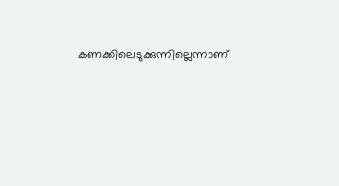കണക്കിലെടുക്കുന്നില്ലെന്നാണ്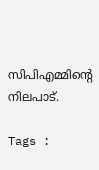സിപിഎമ്മിന്‍റെ നിലപാട്.

Tags :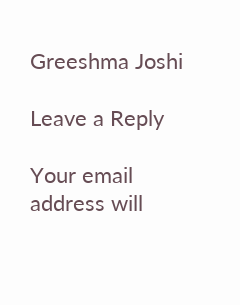Greeshma Joshi

Leave a Reply

Your email address will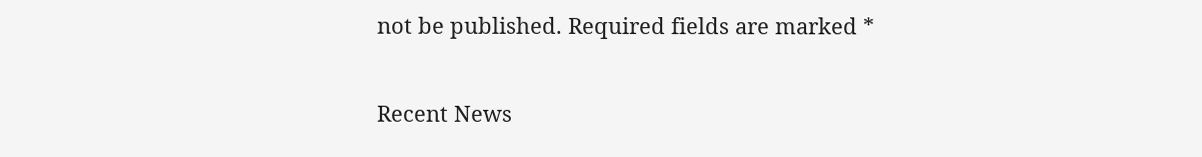not be published. Required fields are marked *

Recent News